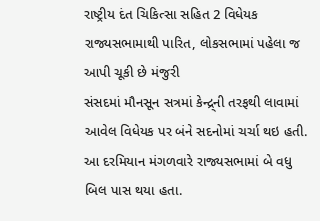રાષ્ટ્રીય દંત ચિકિત્સા સહિત 2 વિધેયક રાજ્યસભામાથી પારિત, લોકસભામાં પહેલા જ આપી ચૂકી છે મંજુરી
સંસદમાં મૌનસૂન સત્રમાં કેન્દ્ર્ની તરફથી લાવામાં આવેલ વિધેયક પર બંને સદનોમાં ચર્ચા થઇ હતી. આ દરમિયાન મંગળવારે રાજ્યસભામાં બે વધુ બિલ પાસ થયા હતા.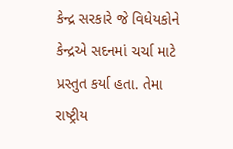કેન્દ્ર સરકારે જે વિધેયકોને કેન્દ્રએ સદનમાં ચર્ચા માટે પ્રસ્તુત કર્યા હતા. તેમા રાષ્ટ્રીય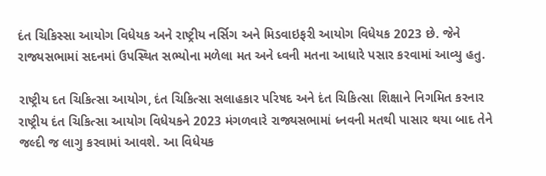દંત ચિકિસ્સા આયોગ વિધેયક અને રાષ્ટ્રીય નર્સિગ અને મિડવાઇફરી આયોગ વિધેયક 2023 છે. જેને રાજ્યસભામાં સદનમાં ઉપસ્થિત સભ્યોના મળેલા મત અને ધ્વની મતના આધારે પસાર કરવામાં આવ્યુ હતુ.

રાષ્ટ્રીય દત ચિકિત્સા આયોગ, દંત ચિકિત્સા સલાહકાર પરિષદ અને દંત ચિકિત્સા શિક્ષાને નિગમિત કરનાર રાષ્ટ્રીય દંત ચિકિત્સા આયોગ વિધેયકને 2023 મંગળવારે રાજ્યસભામાં ધ્નવની મતથી પાસાર થયા બાદ તેને જલ્દી જ લાગુ કરવામાં આવશે. આ વિધેયક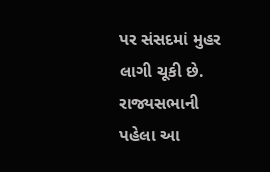પર સંસદમાં મુહર લાગી ચૂકી છે. રાજ્યસભાની પહેલા આ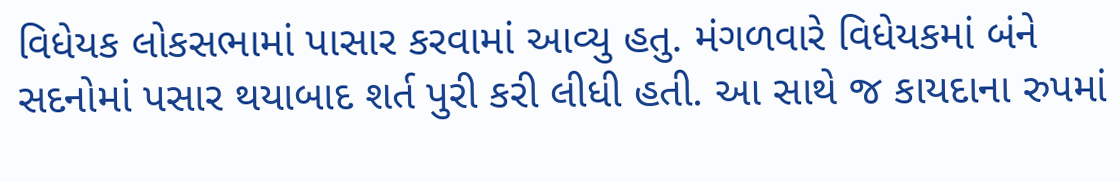વિધેયક લોકસભામાં પાસાર કરવામાં આવ્યુ હતુ. મંગળવારે વિધેયકમાં બંને સદનોમાં પસાર થયાબાદ શર્ત પુરી કરી લીધી હતી. આ સાથે જ કાયદાના રુપમાં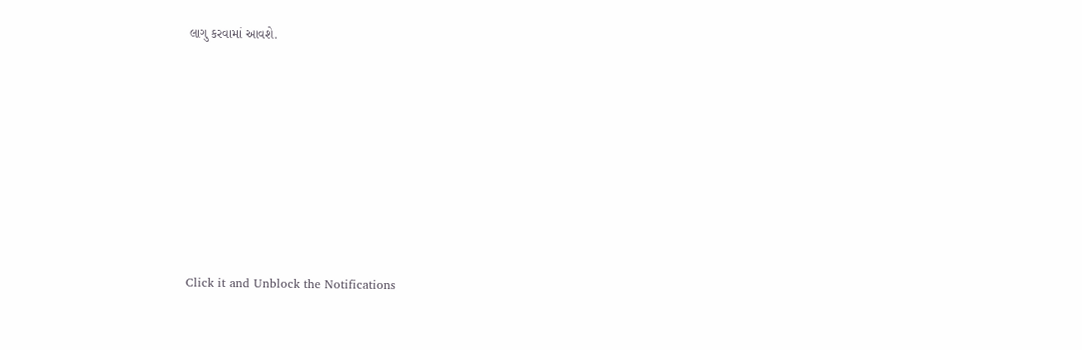લાગુ કરવામાં આવશે.












Click it and Unblock the Notifications